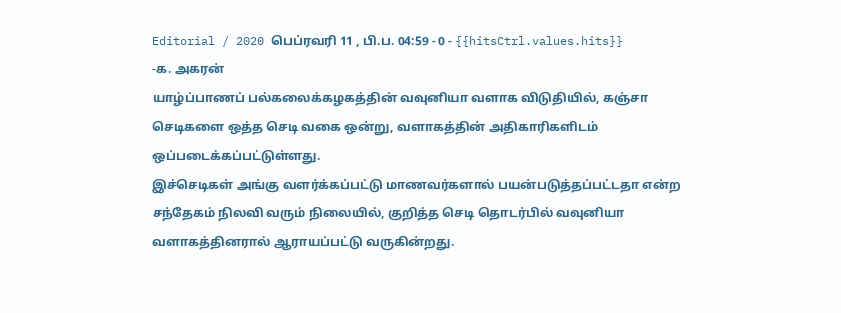Editorial / 2020 பெப்ரவரி 11 , பி.ப. 04:59 - 0 - {{hitsCtrl.values.hits}}
-க. அகரன்
யாழ்ப்பாணப் பல்கலைக்கழகத்தின் வவுனியா வளாக விடுதியில், கஞ்சா செடிகளை ஒத்த செடி வகை ஒன்று, வளாகத்தின் அதிகாரிகளிடம் ஒப்படைக்கப்பட்டுள்ளது.
இச்செடிகள் அங்கு வளர்க்கப்பட்டு மாணவர்களால் பயன்படுத்தப்பட்டதா என்ற சந்தேகம் நிலவி வரும் நிலையில், குறித்த செடி தொடர்பில் வவுனியா வளாகத்தினரால் ஆராயப்பட்டு வருகின்றது.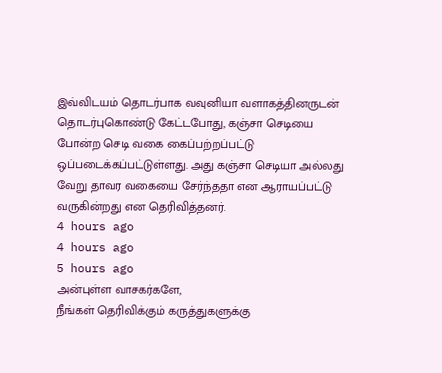இவ்விடயம் தொடர்பாக வவுனியா வளாகத்தினருடன் தொடர்புகொண்டு கேட்டபோது, கஞ்சா செடியை போன்ற செடி வகை கைப்பற்றப்பட்டு ஒப்படைக்கப்பட்டுள்ளது. அது கஞ்சா செடியா அல்லது வேறு தாவர வகையை சேர்ந்ததா என ஆராயப்பட்டு வருகின்றது என தெரிவித்தனர்.
4 hours ago
4 hours ago
5 hours ago
அன்புள்ள வாசகர்களே,
நீங்கள் தெரிவிக்கும் கருத்துகளுக்கு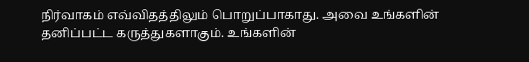நிர்வாகம் எவ்விதத்திலும் பொறுப்பாகாது. அவை உங்களின் தனிப்பட்ட கருத்துகளாகும். உங்களின்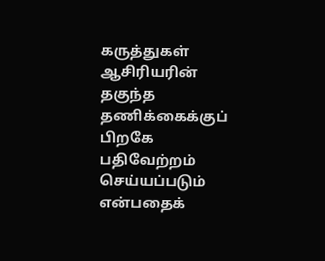கருத்துகள் ஆசிரியரின் தகுந்த தணிக்கைக்குப் பிறகே பதிவேற்றம் செய்யப்படும் என்பதைக்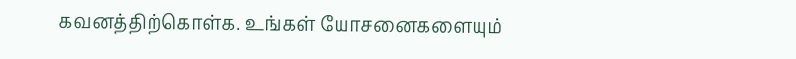கவனத்திற்கொள்க. உங்கள் யோசனைகளையும்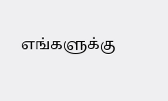எங்களுக்கு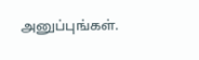அனுப்புங்கள்.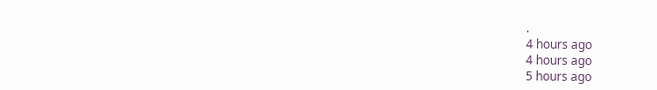.
4 hours ago
4 hours ago
5 hours ago